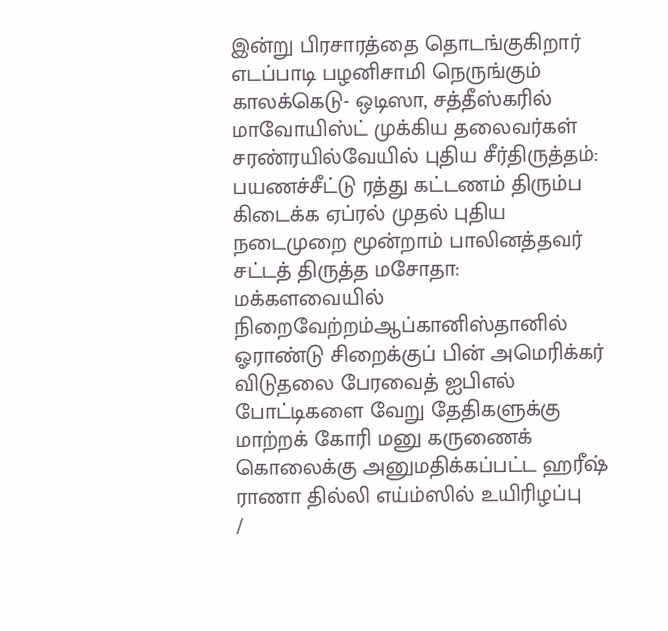இன்று பிரசாரத்தை தொடங்குகிறார் எடப்பாடி பழனிசாமி நெருங்கும் காலக்கெடு- ஒடிஸா, சத்தீஸ்கரில் மாவோயிஸ்ட் முக்கிய தலைவர்கள் சரண்ரயில்வேயில் புதிய சீர்திருத்தம்: பயணச்சீட்டு ரத்து கட்டணம் திரும்ப கிடைக்க ஏப்ரல் முதல் புதிய நடைமுறை மூன்றாம் பாலினத்தவர் சட்டத் திருத்த மசோதா: மக்களவையில் நிறைவேற்றம்ஆப்கானிஸ்தானில் ஓராண்டு சிறைக்குப் பின் அமெரிக்கர் விடுதலை பேரவைத் ஐபிஎல் போட்டிகளை வேறு தேதிகளுக்கு மாற்றக் கோரி மனு கருணைக் கொலைக்கு அனுமதிக்கப்பட்ட ஹரீஷ் ராணா தில்லி எய்ம்ஸில் உயிரிழப்பு
/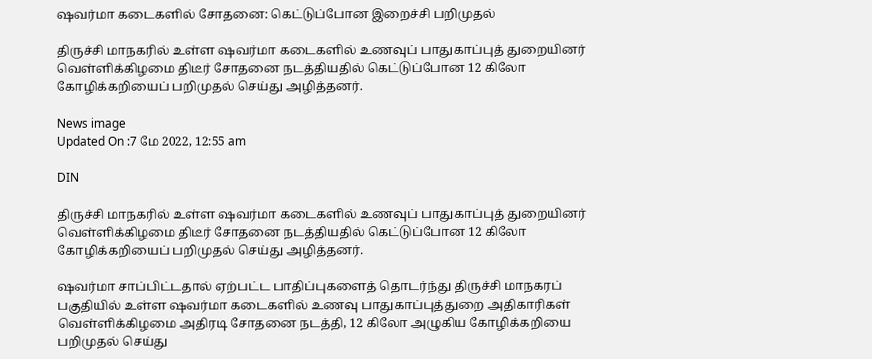ஷவர்மா கடைகளில் சோதனை: கெட்டுப்போன இறைச்சி பறிமுதல்

திருச்சி மாநகரில் உள்ள ஷவர்மா கடைகளில் உணவுப் பாதுகாப்புத் துறையினர் வெள்ளிக்கிழமை திடீர் சோதனை நடத்தியதில் கெட்டுப்போன 12 கிலோ கோழிக்கறியைப் பறிமுதல் செய்து அழித்தனர்.

News image
Updated On :7 மே 2022, 12:55 am

DIN

திருச்சி மாநகரில் உள்ள ஷவர்மா கடைகளில் உணவுப் பாதுகாப்புத் துறையினர் வெள்ளிக்கிழமை திடீர் சோதனை நடத்தியதில் கெட்டுப்போன 12 கிலோ கோழிக்கறியைப் பறிமுதல் செய்து அழித்தனர்.

ஷவர்மா சாப்பிட்டதால் ஏற்பட்ட பாதிப்புகளைத் தொடர்ந்து திருச்சி மாநகரப் பகுதியில் உள்ள ஷவர்மா கடைகளில் உணவு பாதுகாப்புத்துறை அதிகாரிகள் வெள்ளிக்கிழமை அதிரடி சோதனை நடத்தி, 12 கிலோ அழுகிய கோழிக்கறியை பறிமுதல் செய்து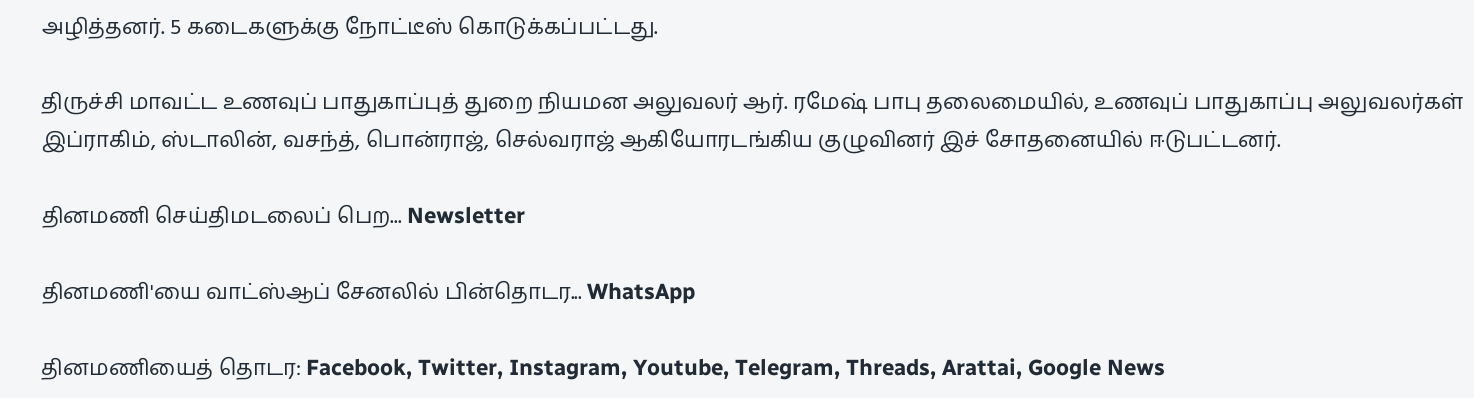அழித்தனர். 5 கடைகளுக்கு நோட்டீஸ் கொடுக்கப்பட்டது.

திருச்சி மாவட்ட உணவுப் பாதுகாப்புத் துறை நியமன அலுவலர் ஆர். ரமேஷ் பாபு தலைமையில், உணவுப் பாதுகாப்பு அலுவலர்கள் இப்ராகிம், ஸ்டாலின், வசந்த், பொன்ராஜ், செல்வராஜ் ஆகியோரடங்கிய குழுவினர் இச் சோதனையில் ஈடுபட்டனர்.

தினமணி செய்திமடலைப் பெற... Newsletter

தினமணி'யை வாட்ஸ்ஆப் சேனலில் பின்தொடர... WhatsApp

தினமணியைத் தொடர: Facebook, Twitter, Instagram, Youtube, Telegram, Threads, Arattai, Google News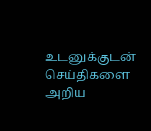உடனுக்குடன் செய்திகளை அறிய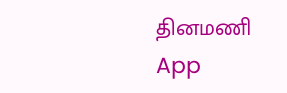தினமணி App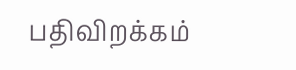பதிவிறக்கம்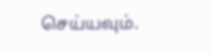செய்யவும்.